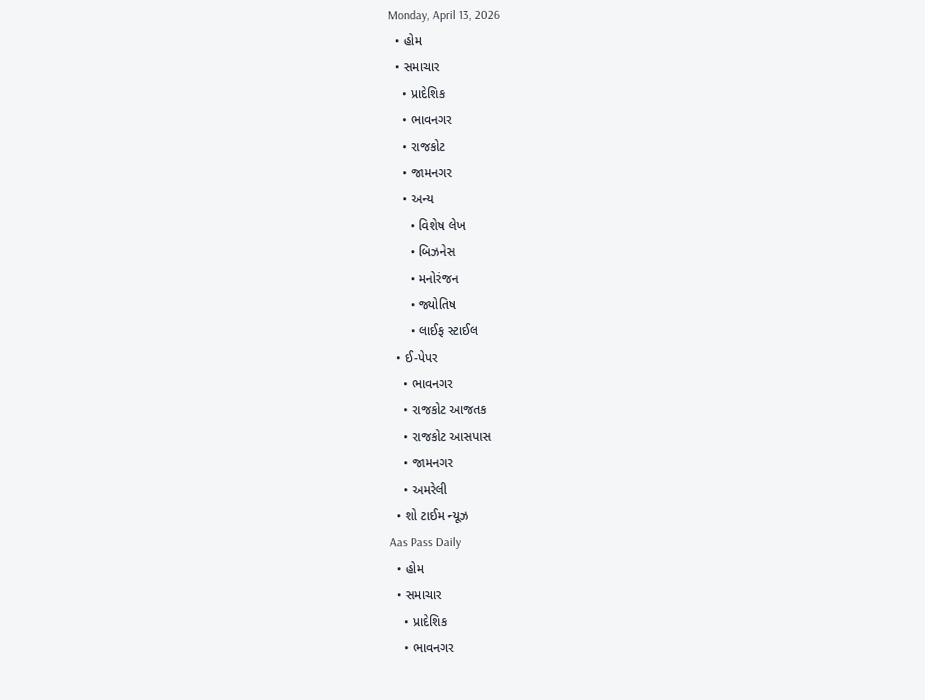Monday, April 13, 2026
  • હોમ
  • સમાચાર
    • પ્રાદેશિક
    • ભાવનગર
    • રાજકોટ
    • જામનગર
    • અન્ય
      • વિશેષ લેખ
      • બિઝનેસ
      • મનોરંજન
      • જ્યોતિષ
      • લાઈફ સ્ટાઈલ
  • ઈ-પેપર
    • ભાવનગર
    • રાજકોટ આજતક
    • રાજકોટ આસપાસ
    • જામનગર
    • અમરેલી
  • શો ટાઈમ ન્યૂઝ
Aas Pass Daily
  • હોમ
  • સમાચાર
    • પ્રાદેશિક
    • ભાવનગર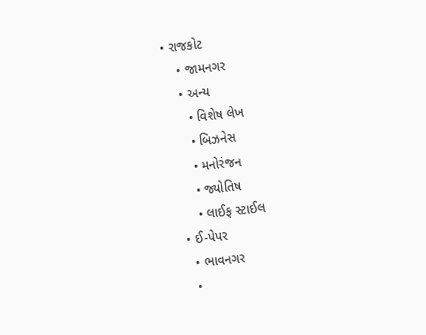• રાજકોટ
    • જામનગર
    • અન્ય
      • વિશેષ લેખ
      • બિઝનેસ
      • મનોરંજન
      • જ્યોતિષ
      • લાઈફ સ્ટાઈલ
  • ઈ-પેપર
    • ભાવનગર
    •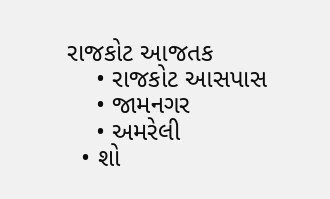રાજકોટ આજતક
    • રાજકોટ આસપાસ
    • જામનગર
    • અમરેલી
  • શો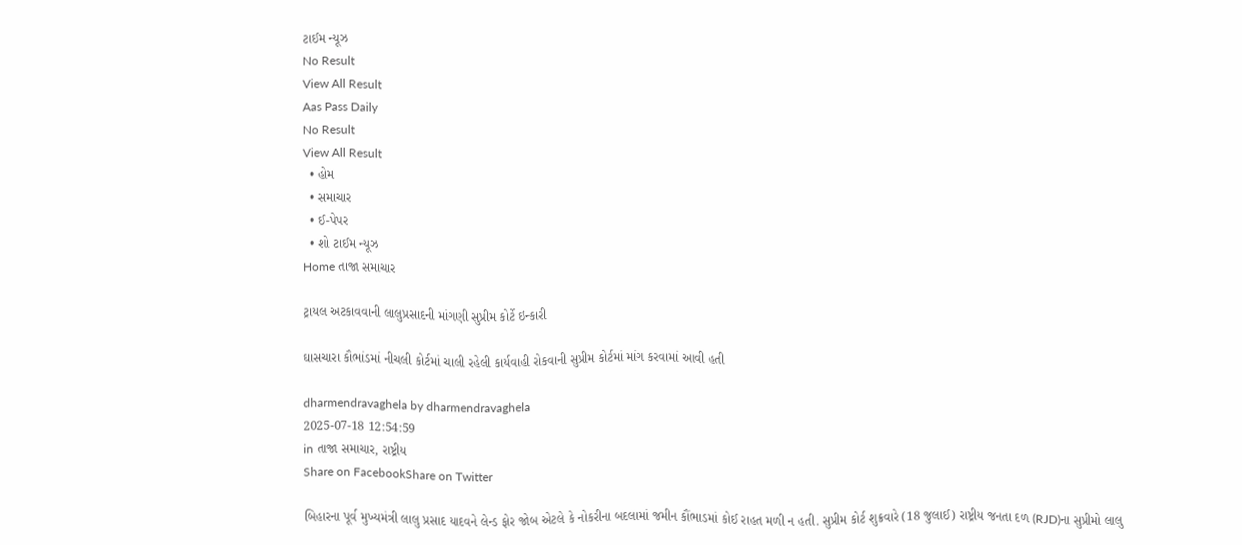ટાઈમ ન્યૂઝ
No Result
View All Result
Aas Pass Daily
No Result
View All Result
  • હોમ
  • સમાચાર
  • ઈ-પેપર
  • શો ટાઈમ ન્યૂઝ
Home તાજા સમાચાર

ટ્રાયલ અટકાવવાની લાલુપ્રસાદની માંગણી સુપ્રીમ કોર્ટે ઇન્કારી

ઘાસચારા કૌભાંડમાં નીચલી કોર્ટમાં ચાલી રહેલી કાર્યવાહી રોકવાની સુપ્રીમ કોર્ટમાં માંગ કરવામાં આવી હતી

dharmendravaghela by dharmendravaghela
2025-07-18 12:54:59
in તાજા સમાચાર, રાષ્ટ્રીય
Share on FacebookShare on Twitter

બિહારના પૂર્વ મુખ્યમંત્રી લાલુ પ્રસાદ યાદવને લેન્ડ ફોર જોબ એટલે કે નોકરીના બદલામાં જમીન કૌંભાડમાં કોઈ રાહત મળી ન હતી. સુપ્રીમ કોર્ટ શુક્રવારે (18 જુલાઈ) રાષ્ટ્રીય જનતા દળ (RJD)ના સુપ્રીમો લાલુ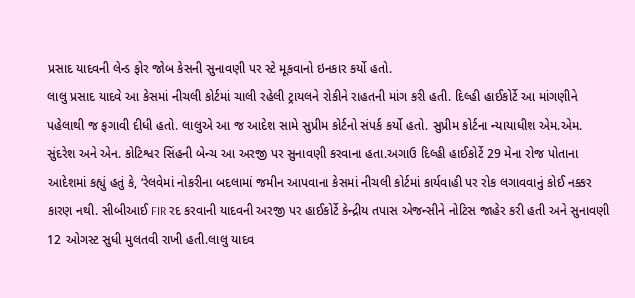પ્રસાદ યાદવની લેન્ડ ફોર જોબ કેસની સુનાવણી પર સ્ટે મૂકવાનો ઇનકાર કર્યો હતો.
લાલુ પ્રસાદ યાદવે આ કેસમાં નીચલી કોર્ટમાં ચાલી રહેલી ટ્રાયલને રોકીને રાહતની માંગ કરી હતી. દિલ્હી હાઈકોર્ટે આ માંગણીને પહેલાથી જ ફગાવી દીધી હતો. લાલુએ આ જ આદેશ સામે સુપ્રીમ કોર્ટનો સંપર્ક કર્યો હતો. સુપ્રીમ કોર્ટના ન્યાયાધીશ એમ.એમ. સુંદરેશ અને એન. કોટિશ્વર સિંહની બેન્ચ આ અરજી પર સુનાવણી કરવાના હતા.અગાઉ દિલ્હી હાઈકોર્ટે 29 મેના રોજ પોતાના આદેશમાં કહ્યું હતું કે, ‘રેલવેમાં નોકરીના બદલામાં જમીન આપવાના કેસમાં નીચલી કોર્ટમાં કાર્યવાહી પર રોક લગાવવાનું કોઈ નક્કર કારણ નથી. સીબીઆઈ FIR રદ કરવાની યાદવની અરજી પર હાઈકોર્ટે કેન્દ્રીય તપાસ એજન્સીને નોટિસ જાહેર કરી હતી અને સુનાવણી 12 ઓગસ્ટ સુધી મુલતવી રાખી હતી.લાલુ યાદવ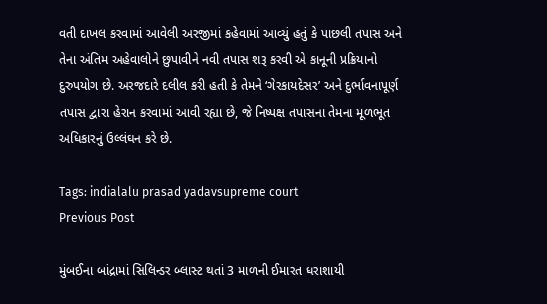વતી દાખલ કરવામાં આવેલી અરજીમાં કહેવામાં આવ્યું હતું કે પાછલી તપાસ અને તેના અંતિમ અહેવાલોને છુપાવીને નવી તપાસ શરૂ કરવી એ કાનૂની પ્રક્રિયાનો દુરુપયોગ છે. અરજદારે દલીલ કરી હતી કે તેમને ‘ગેરકાયદેસર’ અને દુર્ભાવનાપૂર્ણ તપાસ દ્વારા હેરાન કરવામાં આવી રહ્યા છે, જે નિષ્પક્ષ તપાસના તેમના મૂળભૂત અધિકારનું ઉલ્લંઘન કરે છે.

Tags: indialalu prasad yadavsupreme court
Previous Post

મુંબઈના બાંદ્રામાં સિલિન્ડર બ્લાસ્ટ થતાં 3 માળની ઈમારત ધરાશાયી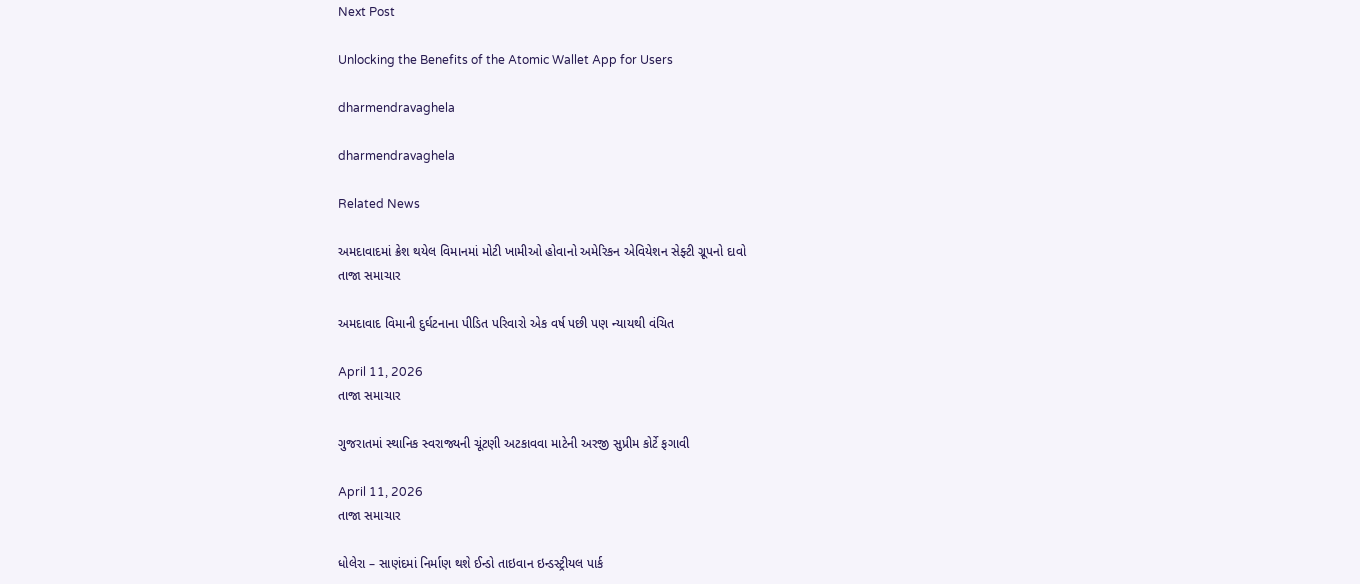Next Post

Unlocking the Benefits of the Atomic Wallet App for Users

dharmendravaghela

dharmendravaghela

Related News

અમદાવાદમાં ક્રેશ થયેલ વિમાનમાં મોટી ખામીઓ હોવાનો અમેરિકન એવિયેશન સેફ્ટી ગ્રૂપનો દાવો
તાજા સમાચાર

અમદાવાદ વિમાની દુર્ઘટનાના પીડિત પરિવારો એક વર્ષ પછી પણ ન્યાયથી વંચિત

April 11, 2026
તાજા સમાચાર

ગુજરાતમાં સ્થાનિક સ્વરાજ્યની ચૂંટણી અટકાવવા માટેની અરજી સુપ્રીમ કોર્ટે ફગાવી

April 11, 2026
તાજા સમાચાર

ધોલેરા – સાણંદમાં નિર્માણ થશે ઈન્ડો તાઇવાન ઇન્ડસ્ટ્રીયલ પાર્ક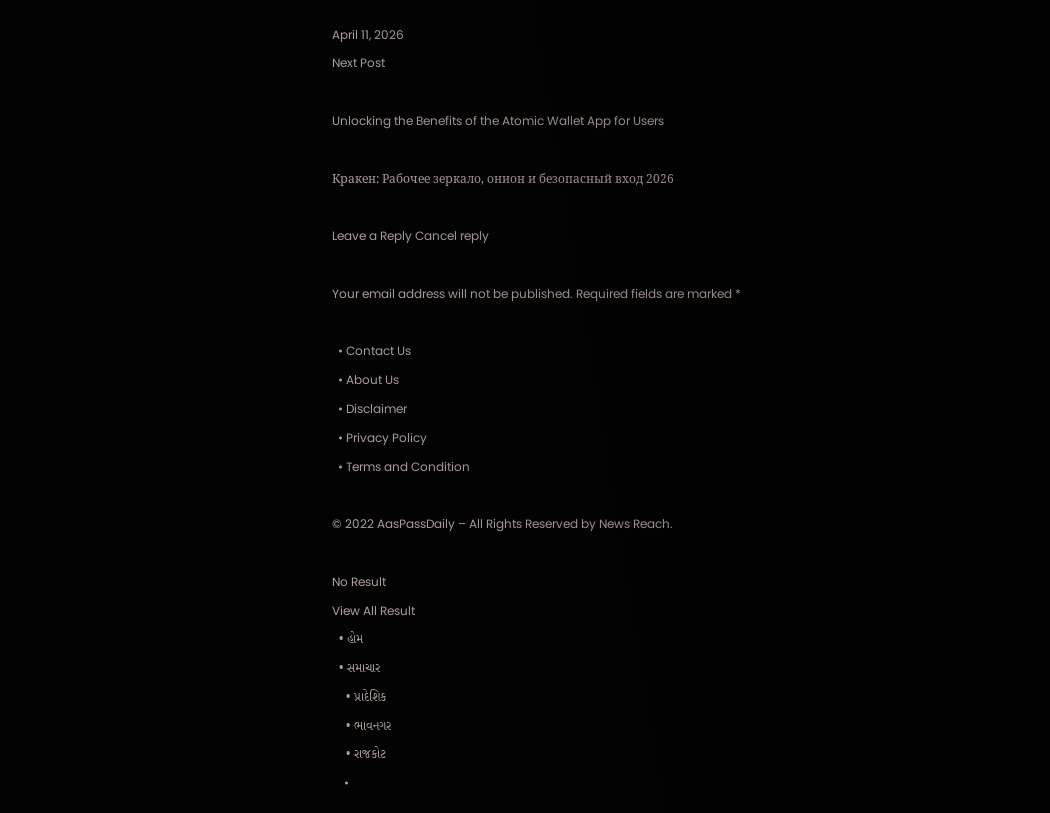April 11, 2026
Next Post

Unlocking the Benefits of the Atomic Wallet App for Users

Кракен: Рабочее зеркало, онион и безопасный вход 2026

Leave a Reply Cancel reply

Your email address will not be published. Required fields are marked *

  • Contact Us
  • About Us
  • Disclaimer
  • Privacy Policy
  • Terms and Condition

© 2022 AasPassDaily – All Rights Reserved by News Reach.

No Result
View All Result
  • હોમ
  • સમાચાર
    • પ્રાદેશિક
    • ભાવનગર
    • રાજકોટ
    •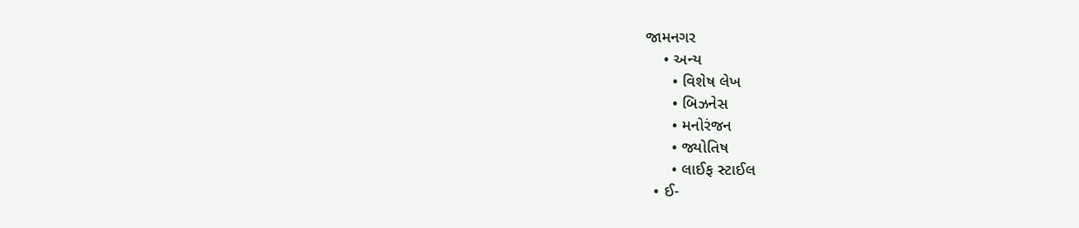જામનગર
    • અન્ય
      • વિશેષ લેખ
      • બિઝનેસ
      • મનોરંજન
      • જ્યોતિષ
      • લાઈફ સ્ટાઈલ
  • ઈ-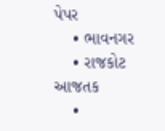પેપર
    • ભાવનગર
    • રાજકોટ આજતક
    •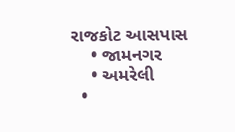રાજકોટ આસપાસ
    • જામનગર
    • અમરેલી
  •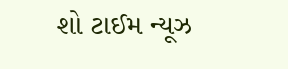શો ટાઈમ ન્યૂઝ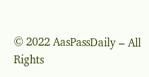© 2022 AasPassDaily – All Rights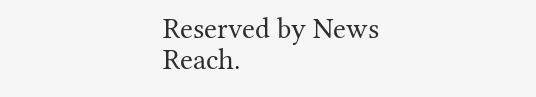Reserved by News Reach.